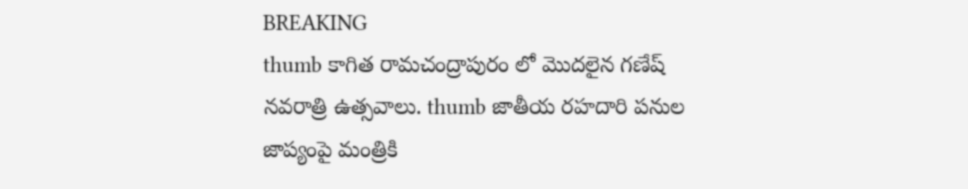BREAKING
thumb కాగిత రామచంద్రాపురం లో మొదలైన గణేష్ నవరాత్రి ఉత్సవాలు. thumb జాతీయ రహదారి పనుల జాప్యంపై మంత్రికి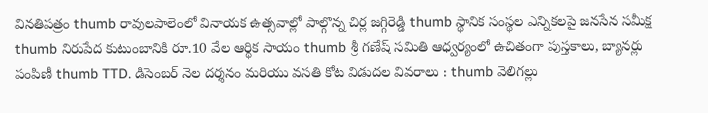వినతిపత్రం thumb రావులపాలెంలో వినాయక ఉత్సవాల్లో పాల్గొన్న చిర్ల జగ్గిరెడ్డి thumb స్థానిక సంస్థల ఎన్నికలపై జనసేన సమీక్ష thumb నిరుపేద కుటుంబానికి రూ.10 వేల ఆర్థిక సాయం thumb శ్రీ గణేష్ సమితి ఆధ్వర్యంలో ఉచితంగా పుస్తకాలు, బ్యానర్లు పంపిణీ thumb TTD. డిసెంబర్ నెల దర్శనం మరియు వసతి కోట విడుదల వివరాలు : thumb వెలిగల్లు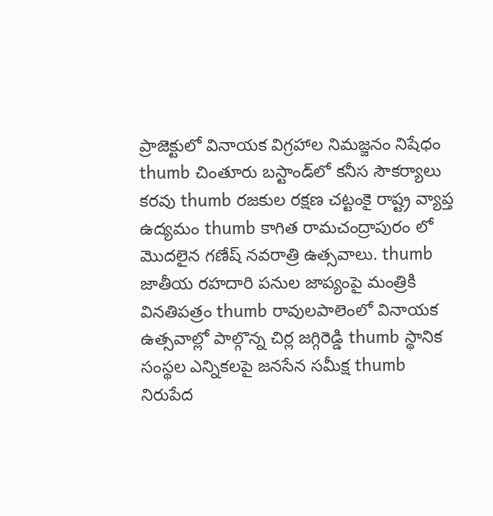ప్రాజెక్టులో వినాయక విగ్రహాల నిమజ్జనం నిషేధం thumb చింతూరు బస్టాండ్‌లో కనీస సౌకర్యాలు కరవు thumb రజకుల రక్షణ చట్టంకై రాష్ట్ర వ్యాప్త ఉద్యమం thumb కాగిత రామచంద్రాపురం లో మొదలైన గణేష్ నవరాత్రి ఉత్సవాలు. thumb జాతీయ రహదారి పనుల జాప్యంపై మంత్రికి వినతిపత్రం thumb రావులపాలెంలో వినాయక ఉత్సవాల్లో పాల్గొన్న చిర్ల జగ్గిరెడ్డి thumb స్థానిక సంస్థల ఎన్నికలపై జనసేన సమీక్ష thumb నిరుపేద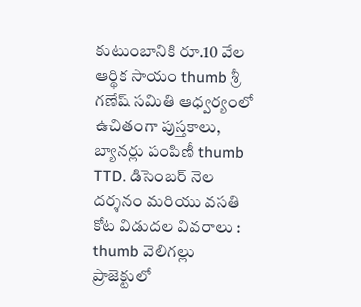కుటుంబానికి రూ.10 వేల ఆర్థిక సాయం thumb శ్రీ గణేష్ సమితి ఆధ్వర్యంలో ఉచితంగా పుస్తకాలు, బ్యానర్లు పంపిణీ thumb TTD. డిసెంబర్ నెల దర్శనం మరియు వసతి కోట విడుదల వివరాలు : thumb వెలిగల్లు ప్రాజెక్టులో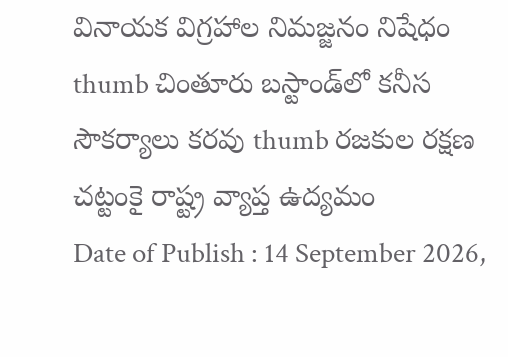వినాయక విగ్రహాల నిమజ్జనం నిషేధం thumb చింతూరు బస్టాండ్‌లో కనీస సౌకర్యాలు కరవు thumb రజకుల రక్షణ చట్టంకై రాష్ట్ర వ్యాప్త ఉద్యమం
Date of Publish : 14 September 2026,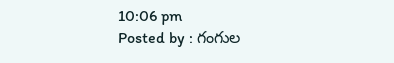10:06 pm
Posted by : గంగుల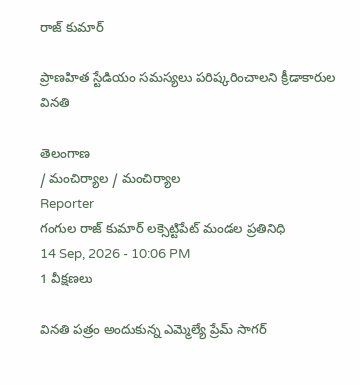రాజ్ కుమార్

ప్రాణహిత స్టేడియం సమస్యలు పరిష్కరించాలని క్రీడాకారుల వినతి

తెలంగాణ
/ మంచిర్యాల / మంచిర్యాల
Reporter
గంగుల రాజ్ కుమార్ లక్సెట్టిపేట్ మండల ప్రతినిధి
14 Sep, 2026 - 10:06 PM
1 వీక్షణలు

వినతి పత్రం అందుకున్న ఎమ్మెల్యే ప్రేమ్ సాగర్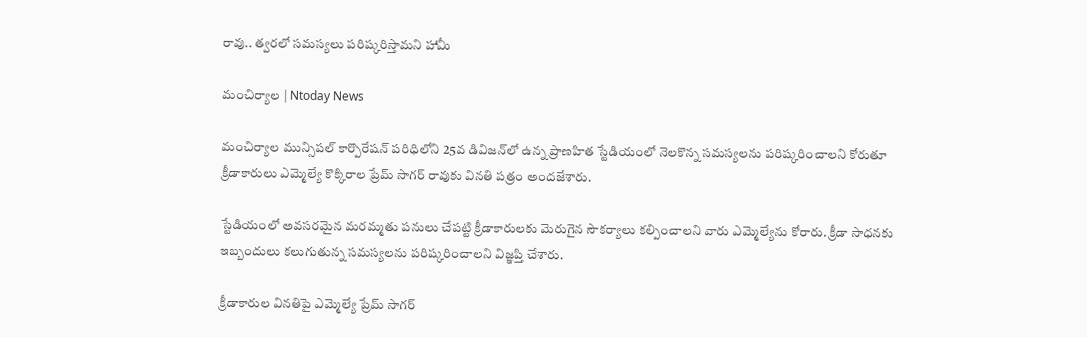రావు.. త్వరలో సమస్యలు పరిష్కరిస్తామని హామీ

మంచిర్యాల | Ntoday News

మంచిర్యాల మున్సిపల్ కార్పొరేషన్ పరిధిలోని 25వ డివిజన్‌లో ఉన్న ప్రాణహిత స్టేడియంలో నెలకొన్న సమస్యలను పరిష్కరించాలని కోరుతూ క్రీడాకారులు ఎమ్మెల్యే కొక్కిరాల ప్రేమ్ సాగర్ రావుకు వినతి పత్రం అందజేశారు.

స్టేడియంలో అవసరమైన మరమ్మతు పనులు చేపట్టి క్రీడాకారులకు మెరుగైన సౌకర్యాలు కల్పించాలని వారు ఎమ్మెల్యేను కోరారు. క్రీడా సాధనకు ఇబ్బందులు కలుగుతున్న సమస్యలను పరిష్కరించాలని విజ్ఞప్తి చేశారు.

క్రీడాకారుల వినతిపై ఎమ్మెల్యే ప్రేమ్ సాగర్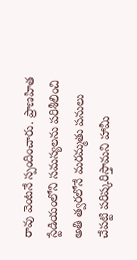రావు వెంటనే స్పందించారు. ప్రాణహిత స్టేడియంలోని సమస్యలను పరిశీలించి అతి త్వరలోనే మరమ్మతు పనులు చేపట్టి పరిష్కరిస్తామని హామీ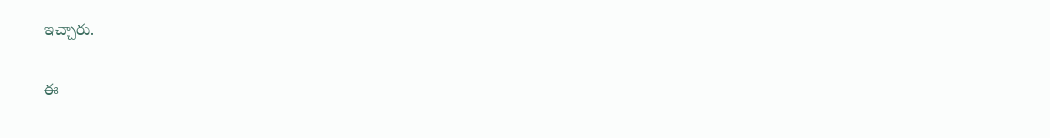ఇచ్చారు.

ఈ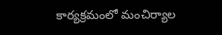కార్యక్రమంలో మంచిర్యాల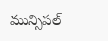మున్సిపల్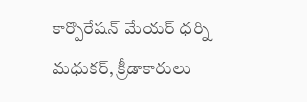కార్పొరేషన్ మేయర్ ధర్ని మధుకర్, క్రీడాకారులు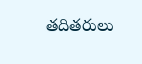తదితరులు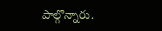పాల్గొన్నారు.